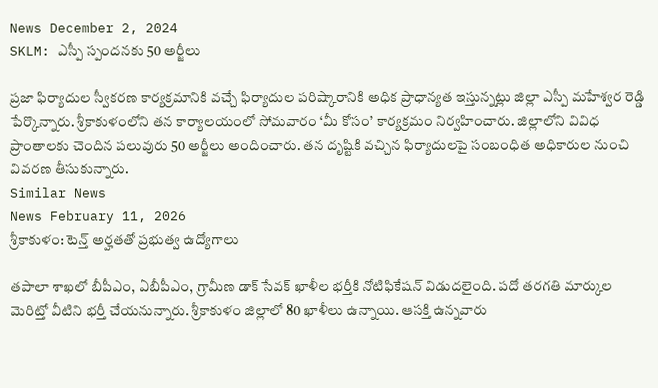News December 2, 2024
SKLM: ఎస్పీ స్పందనకు 50 అర్జీలు

ప్రజా ఫిర్యాదుల స్వీకరణ కార్యక్రమానికి వచ్చే ఫిర్యాదుల పరిష్కారానికి అధిక ప్రాధాన్యత ఇస్తున్నట్లు జిల్లా ఎస్పీ మహేశ్వర రెడ్డి పేర్కొన్నారు. శ్రీకాకుళంలోని తన కార్యాలయంలో సోమవారం ‘మీ కోసం’ కార్యక్రమం నిర్వహించారు. జిల్లాలోని వివిధ ప్రాంతాలకు చెందిన పలువురు 50 అర్జీలు అందించారు. తన దృష్టికి వచ్చిన ఫిర్యాదులపై సంబంధిత అధికారుల నుంచి వివరణ తీసుకున్నారు.
Similar News
News February 11, 2026
శ్రీకాకుళం: టెన్త్ అర్హతతో ప్రభుత్వ ఉద్యోగాలు

తపాలా శాఖలో బీపీఎం, ఏబీపీఎం, గ్రామీణ డాక్ సేవక్ ఖాళీల భర్తీకి నోటిఫికేషన్ విడుదలైంది. పదో తరగతి మార్కుల మెరిట్తో వీటిని భర్తీ చేయనున్నారు. శ్రీకాకుళం జిల్లాలో 80 ఖాళీలు ఉన్నాయి. ఆసక్తి ఉన్నవారు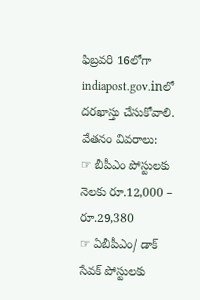ఫిబ్రవరి 16లోగా indiapost.gov.inలో దరఖాస్తు చేసుకోవాలి.
వేతనం వివరాలు:
☞ బీపీఎం పోస్టులకు నెలకు రూ.12,000 – రూ.29,380
☞ ఏబీపీఎం/ డాక్ సేవక్ పోస్టులకు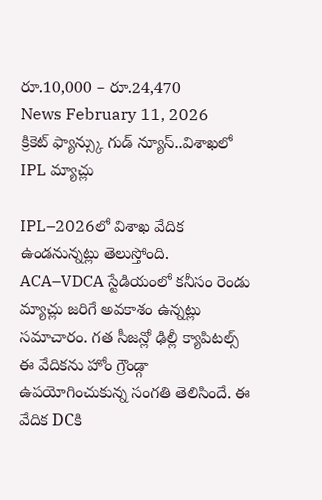రూ.10,000 – రూ.24,470
News February 11, 2026
క్రికెట్ ఫ్యాన్స్కు గుడ్ న్యూస్..విశాఖలో IPL మ్యాచ్లు

IPL–2026లో విశాఖ వేదిక ఉండనున్నట్లు తెలుస్తోంది. ACA–VDCA స్టేడియంలో కనీసం రెండు మ్యాచ్లు జరిగే అవకాశం ఉన్నట్లు సమాచారం. గత సీజన్లో ఢిల్లీ క్యాపిటల్స్ ఈ వేదికను హోం గ్రౌండ్గా ఉపయోగించుకున్న సంగతి తెలిసిందే. ఈ వేదిక DCకి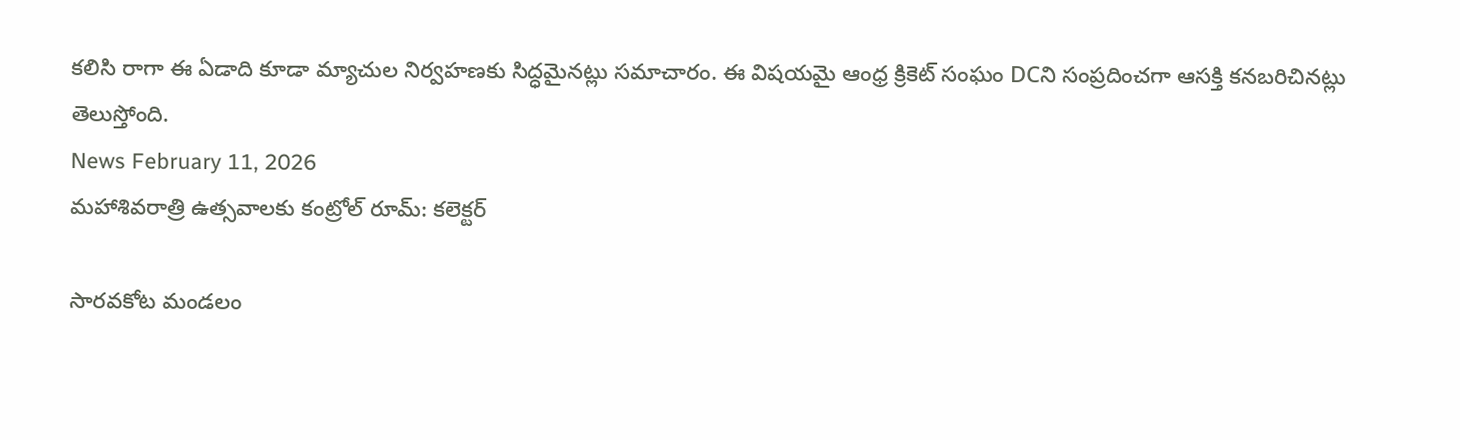కలిసి రాగా ఈ ఏడాది కూడా మ్యాచుల నిర్వహణకు సిద్ధమైనట్లు సమాచారం. ఈ విషయమై ఆంధ్ర క్రికెట్ సంఘం DCని సంప్రదించగా ఆసక్తి కనబరిచినట్లు తెలుస్తోంది.
News February 11, 2026
మహాశివరాత్రి ఉత్సవాలకు కంట్రోల్ రూమ్: కలెక్టర్

సారవకోట మండలం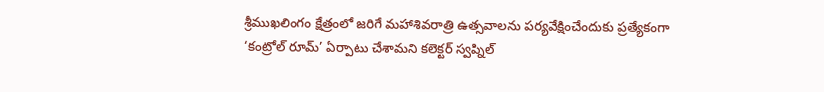శ్రీముఖలింగం క్షేత్రంలో జరిగే మహాశివరాత్రి ఉత్సవాలను పర్యవేక్షించేందుకు ప్రత్యేకంగా ‘కంట్రోల్ రూమ్’ ఏర్పాటు చేశామని కలెక్టర్ స్వప్నిల్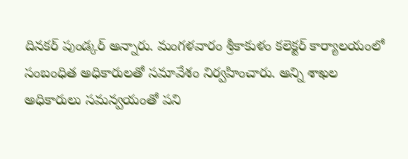దినకర్ పుండ్కర్ అన్నారు. మంగళవారం శ్రీకాకుళం కలెక్టర్ కార్యాలయంలో సంబంధిత అధికారులతో సమావేశం నిర్వహించారు. అన్ని శాఖల అధికారులు సమన్వయంతో పని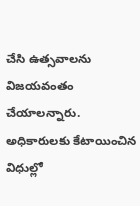చేసి ఉత్సవాలను విజయవంతం చేయాలన్నారు. అధికారులకు కేటాయించిన విధుల్లో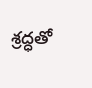శ్రద్ధతో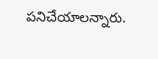పనిచేయాలన్నారు.